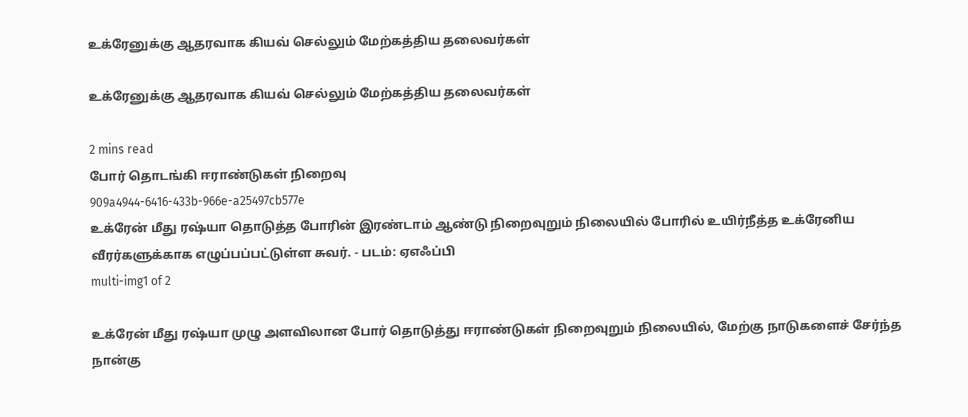உக்ரேனுக்கு ஆதரவாக கியவ் செல்லும் மேற்கத்திய தலைவர்கள்

உக்ரேனுக்கு ஆதரவாக கியவ் செல்லும் மேற்கத்திய தலைவர்கள்

2 mins read
போர் தொடங்கி ஈராண்டுகள் நிறைவு
909a4944-6416-433b-966e-a25497cb577e
உக்ரேன் மீது ரஷ்யா தொடுத்த போரின் இரண்டாம் ஆண்டு நிறைவுறும் நிலையில் போரில் உயிர்நீத்த உக்ரேனிய வீரர்களுக்காக எழுப்பப்பட்டுள்ள சுவர். - படம்: ஏஎஃப்பி
multi-img1 of 2

உக்ரேன் மீது ரஷ்யா முழு அளவிலான போர் தொடுத்து ஈராண்டுகள் நிறைவுறும் நிலையில், மேற்கு நாடுகளைச் சேர்ந்த நான்கு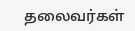தலைவர்கள்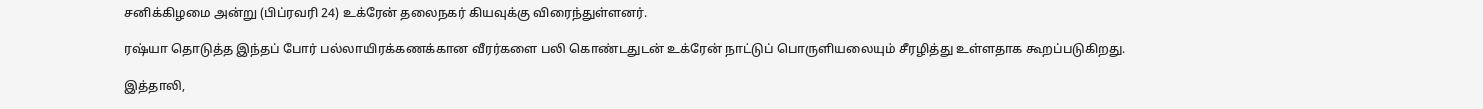சனிக்கிழமை அன்று (பிப்ரவரி 24) உக்ரேன் தலைநகர் கியவுக்கு விரைந்துள்ளனர்.

ரஷ்யா தொடுத்த இந்தப் போர் பல்லாயிரக்கணக்கான வீரர்களை பலி கொண்டதுடன் உக்ரேன் நாட்டுப் பொருளியலையும் சீரழித்து உள்ளதாக கூறப்படுகிறது.

இத்தாலி,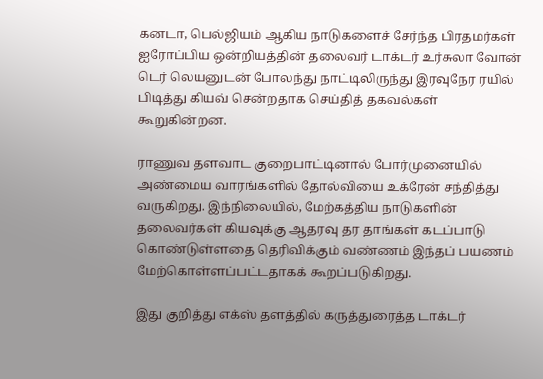கனடா, பெல்ஜியம் ஆகிய நாடுகளைச் சேர்ந்த பிரதமர்கள் ஐரோப்பிய ஒன்றியத்தின் தலைவர் டாக்டர் உர்சுலா வோன் டெர் லெயனுடன் போலந்து நாட்டிலிருந்து இரவுநேர ரயில் பிடித்து கியவ் சென்றதாக செய்தித் தகவல்கள் கூறுகின்றன.

ராணுவ தளவாட குறைபாட்டினால் போர்முனையில் அண்மைய வாரங்களில் தோல்வியை உக்ரேன் சந்தித்து வருகிறது. இந்நிலையில், மேற்கத்திய நாடுகளின் தலைவர்கள் கியவுக்கு ஆதரவு தர தாங்கள் கடப்பாடு கொண்டுள்ளதை தெரிவிக்கும் வண்ணம் இந்தப் பயணம் மேற்கொள்ளப்பட்டதாகக் கூறப்படுகிறது.

இது குறித்து எக்ஸ் தளத்தில் கருத்துரைத்த டாக்டர்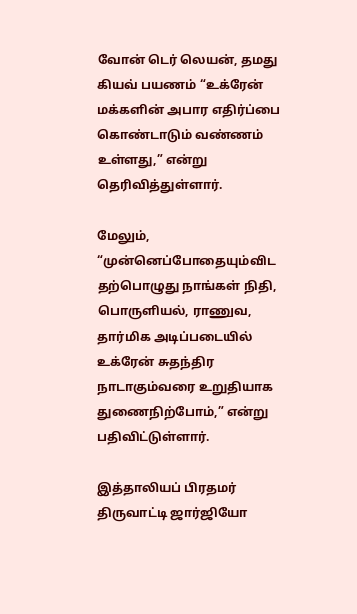வோன் டெர் லெயன், தமது கியவ் பயணம் “உக்ரேன் மக்களின் அபார எதிர்ப்பை கொண்டாடும் வண்ணம் உள்ளது,” என்று தெரிவித்துள்ளார்.

மேலும், “முன்னெப்போதையும்விட தற்பொழுது நாங்கள் நிதி, பொருளியல், ராணுவ, தார்மிக அடிப்படையில் உக்ரேன் சுதந்திர நாடாகும்வரை உறுதியாக துணைநிற்போம்,” என்று பதிவிட்டுள்ளார்.

இத்தாலியப் பிரதமர் திருவாட்டி ஜார்ஜியோ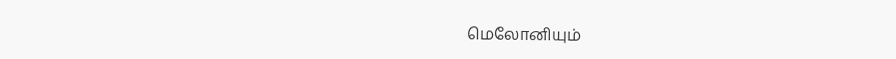மெலோனியும்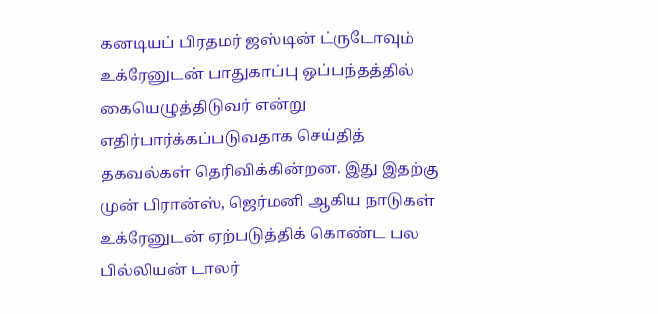கனடியப் பிரதமர் ஜஸ்டின் ட்ருடோவும் உக்ரேனுடன் பாதுகாப்பு ஒப்பந்தத்தில் கையெழுத்திடுவர் என்று எதிர்பார்க்கப்படுவதாக செய்தித் தகவல்கள் தெரிவிக்கின்றன. இது இதற்கு முன் பிரான்ஸ், ஜெர்மனி ஆகிய நாடுகள் உக்ரேனுடன் ஏற்படுத்திக் கொண்ட பல பில்லியன் டாலர்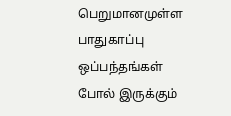பெறுமானமுள்ள பாதுகாப்பு ஒப்பந்தங்கள் போல் இருக்கும்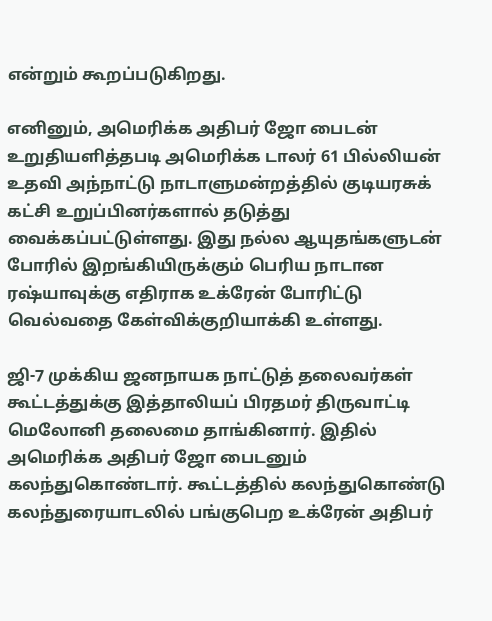என்றும் கூறப்படுகிறது.

எனினும், அமெரிக்க அதிபர் ஜோ பைடன் உறுதியளித்தபடி அமெரிக்க டாலர் 61 பில்லியன் உதவி அந்நாட்டு நாடாளுமன்றத்தில் குடியரசுக் கட்சி உறுப்பினர்களால் தடுத்து வைக்கப்பட்டுள்ளது. இது நல்ல ஆயுதங்களுடன் போரில் இறங்கியிருக்கும் பெரிய நாடான ரஷ்யாவுக்கு எதிராக உக்ரேன் போரிட்டு வெல்வதை கேள்விக்குறியாக்கி உள்ளது.

ஜி-7 முக்கிய ஜனநாயக நாட்டுத் தலைவர்கள் கூட்டத்துக்கு இத்தாலியப் பிரதமர் திருவாட்டி மெலோனி தலைமை தாங்கினார். இதில் அமெரிக்க அதிபர் ஜோ பைடனும் கலந்துகொண்டார். கூட்டத்தில் கலந்துகொண்டு கலந்துரையாடலில் பங்குபெற உக்ரேன் அதிபர்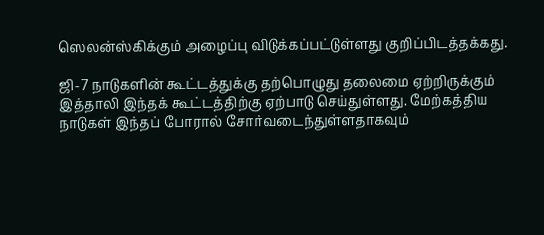ஸெலன்ஸ்கிக்கும் அழைப்பு விடுக்கப்பட்டுள்ளது குறிப்பிடத்தக்கது.

ஜி-7 நாடுகளின் கூட்டத்துக்கு தற்பொழுது தலைமை ஏற்றிருக்கும் இத்தாலி இந்தக் கூட்டத்திற்கு ஏற்பாடு செய்துள்ளது. மேற்கத்திய நாடுகள் இந்தப் போரால் சோர்வடைந்துள்ளதாகவும்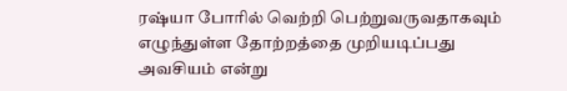ரஷ்யா போரில் வெற்றி பெற்றுவருவதாகவும் எழுந்துள்ள தோற்றத்தை முறியடிப்பது அவசியம் என்று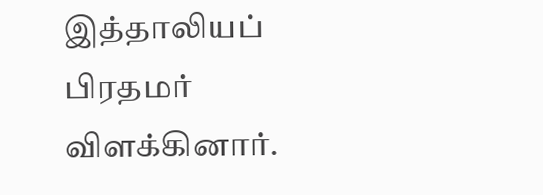இத்தாலியப் பிரதமர் விளக்கினார்.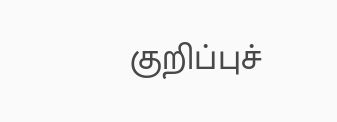குறிப்புச்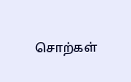சொற்கள்